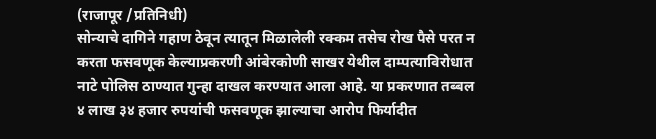(राजापूर /प्रतिनिधी)
सोन्याचे दागिने गहाण ठेवून त्यातून मिळालेली रक्कम तसेच रोख पैसे परत न करता फसवणूक केल्याप्रकरणी आंबेरकोणी साखर येथील दाम्पत्याविरोधात नाटे पोलिस ठाण्यात गुन्हा दाखल करण्यात आला आहे. या प्रकरणात तब्बल ४ लाख ३४ हजार रुपयांची फसवणूक झाल्याचा आरोप फिर्यादीत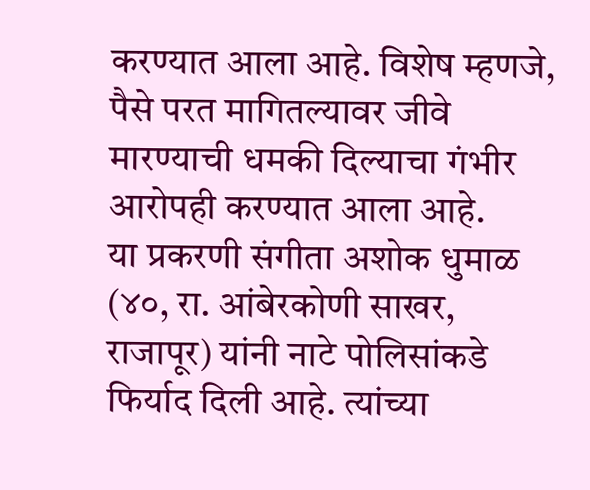करण्यात आला आहे. विशेष म्हणजे, पैसे परत मागितल्यावर जीवे मारण्याची धमकी दिल्याचा गंभीर आरोपही करण्यात आला आहे.
या प्रकरणी संगीता अशोक धुमाळ (४०, रा. आंबेरकोणी साखर, राजापूर) यांनी नाटे पोलिसांकडे फिर्याद दिली आहे. त्यांच्या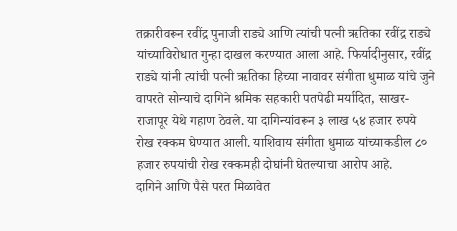तक्रारीवरून रवींद्र पुनाजी राड्ये आणि त्यांची पत्नी ऋतिका रवींद्र राड्ये यांच्याविरोधात गुन्हा दाखल करण्यात आला आहे. फिर्यादीनुसार, रवींद्र राड्ये यांनी त्यांची पत्नी ऋतिका हिच्या नावावर संगीता धुमाळ यांचे जुने वापरते सोन्याचे दागिने श्रमिक सहकारी पतपेढी मर्यादित, साखर-राजापूर येथे गहाण ठेवले. या दागिन्यांवरून ३ लाख ५४ हजार रुपये रोख रक्कम घेण्यात आली. याशिवाय संगीता धुमाळ यांच्याकडील ८० हजार रुपयांची रोख रक्कमही दोघांनी घेतल्याचा आरोप आहे.
दागिने आणि पैसे परत मिळावेत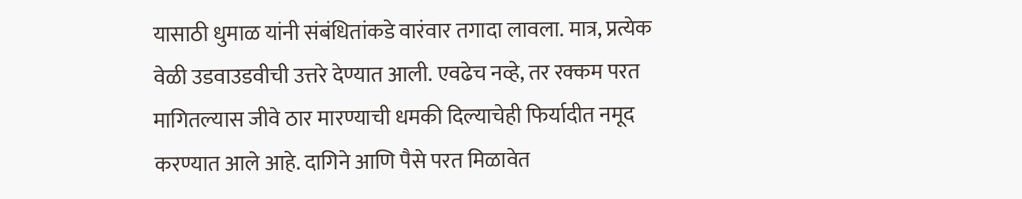यासाठी धुमाळ यांनी संबंधितांकडे वारंवार तगादा लावला. मात्र, प्रत्येक वेळी उडवाउडवीची उत्तरे देण्यात आली. एवढेच नव्हे, तर रक्कम परत मागितल्यास जीवे ठार मारण्याची धमकी दिल्याचेही फिर्यादीत नमूद करण्यात आले आहे. दागिने आणि पैसे परत मिळावेत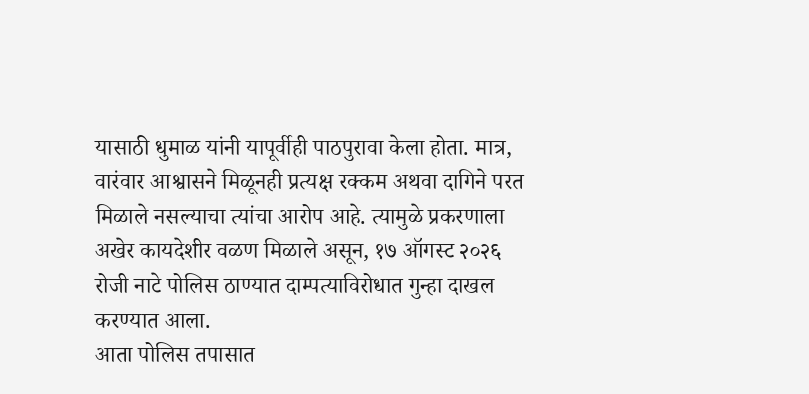यासाठी धुमाळ यांनी यापूर्वीही पाठपुरावा केला होता. मात्र, वारंवार आश्वासने मिळूनही प्रत्यक्ष रक्कम अथवा दागिने परत मिळाले नसल्याचा त्यांचा आरोप आहे. त्यामुळे प्रकरणाला अखेर कायदेशीर वळण मिळाले असून, १७ ऑगस्ट २०२६ रोजी नाटे पोलिस ठाण्यात दाम्पत्याविरोधात गुन्हा दाखल करण्यात आला.
आता पोलिस तपासात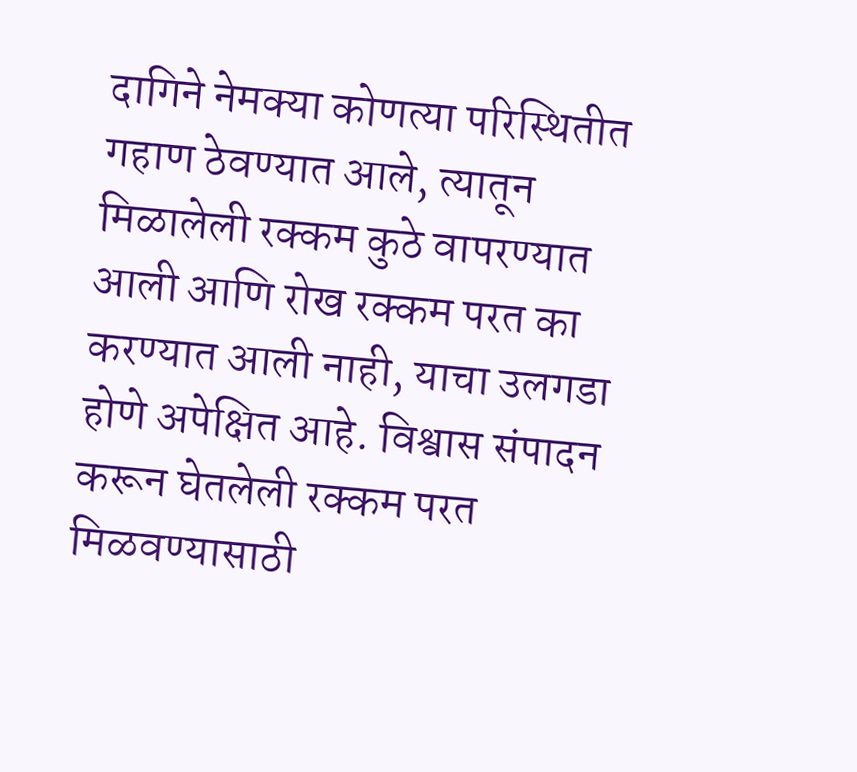दागिने नेमक्या कोणत्या परिस्थितीत गहाण ठेवण्यात आले, त्यातून मिळालेली रक्कम कुठे वापरण्यात आली आणि रोख रक्कम परत का करण्यात आली नाही, याचा उलगडा होणे अपेक्षित आहे. विश्वास संपादन करून घेतलेली रक्कम परत मिळवण्यासाठी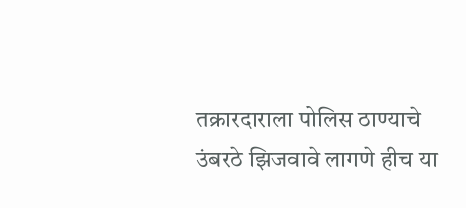तक्रारदाराला पोलिस ठाण्याचे उंबरठे झिजवावे लागणे हीच या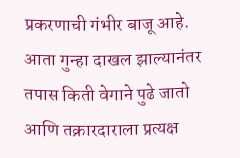प्रकरणाची गंभीर बाजू आहे. आता गुन्हा दाखल झाल्यानंतर तपास किती वेगाने पुढे जातो आणि तक्रारदाराला प्रत्यक्ष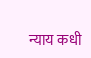न्याय कधी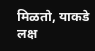मिळतो, याकडे लक्ष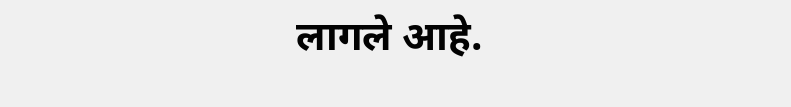लागले आहे.